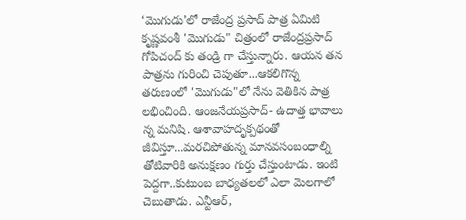‘మొగుడు’లో రాజేంద్ర ప్రసాద్ పాత్ర ఏమిటి
కృష్ణవంశీ 'మొగుడు" చిత్రంలో రాజేంద్రప్రసాద్ గోపిచంద్ కు తండ్రి గా చేస్తున్నారు. ఆయన తన పాత్రను గురించి చెపుతూ...ఆకలిగొన్న తరుణంలో 'మొగుడు"లో నేను వెతికిన పాత్ర లభించింది. ఆంజనేయప్రసాద్- ఉదాత్త భావాలు న్న మనిషి. ఆశావాహదృక్పథంతో జీవిస్తూ...మరచిపోతున్న మానవసంబంధాల్ని తోటివారికి అనుక్షణం గుర్తు చేస్తుంటాడు. ఇంటి పెద్దగా..కుటుంబ బాధ్యతలలో ఎలా మెలగాలో చెబుతాడు. ఎన్టీఆర్,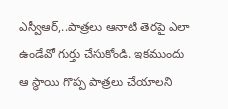ఎస్వీఆర్,..పాత్రలు ఆనాటి తెరపై ఎలా ఉండేవో గుర్తు చేసుకోండి. ఇకముందు ఆ స్థాయి గొప్ప పాత్రలు చేయాలని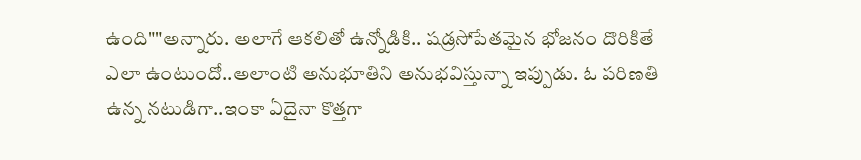ఉంది""అన్నారు. అలాగే ఆకలితో ఉన్నోడికి.. షడ్రసోపేతమైన భోజనం దొరికితే ఎలా ఉంటుందో..అలాంటి అనుభూతిని అనుభవిస్తున్నా ఇప్పుడు. ఓ పరిణతి ఉన్న నటుడిగా..ఇంకా ఏదైనా కొత్తగా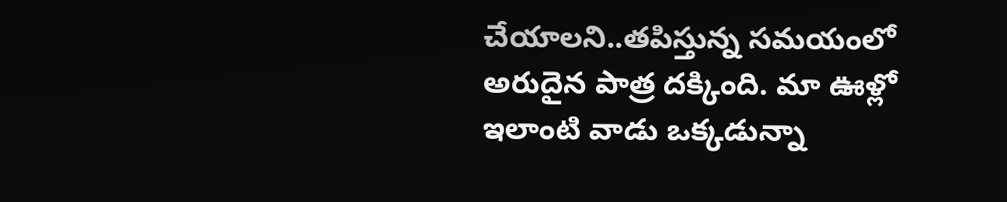చేయాలని..తపిస్తున్న సమయంలో అరుదైన పాత్ర దక్కింది. మా ఊళ్లో ఇలాంటి వాడు ఒక్కడున్నా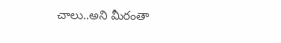చాలు..అని మీరంతా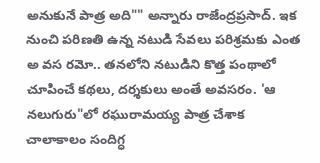అనుకునే పాత్ర అది"" అన్నారు రాజేంద్రప్రసాద్. ఇక నుంచి పరిణతి ఉన్న నటుడి సేవలు పరిశ్రమకు ఎంత అ వస రమో.. తనలోని నటుడిని కొత్త పంథాలో చూపించే కథలు, దర్శకులు అంతే అవసరం. 'ఆ నలుగురు"లో రఘురామయ్య పాత్ర చేశాక చాలాకాలం సందిగ్ధ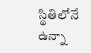స్థితిలోనే ఉన్నా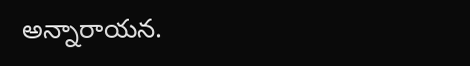అన్నారాయన.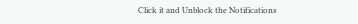Click it and Unblock the Notifications